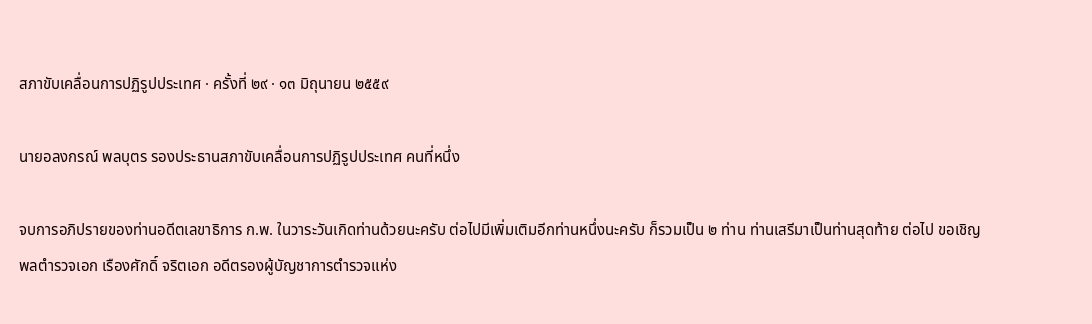สภาขับเคลื่อนการปฏิรูปประเทศ · ครั้งที่ ๒๙ · ๑๓ มิถุนายน ๒๕๕๙

นายอลงกรณ์ พลบุตร รองประธานสภาขับเคลื่อนการปฏิรูปประเทศ คนที่หนึ่ง

จบการอภิปรายของท่านอดีตเลขาธิการ ก.พ. ในวาระวันเกิดท่านด้วยนะครับ ต่อไปมีเพิ่มเติมอีกท่านหนึ่งนะครับ ก็รวมเป็น ๒ ท่าน ท่านเสรีมาเป็นท่านสุดท้าย ต่อไป ขอเชิญ พลตํารวจเอก เรืองศักดิ์ จริตเอก อดีตรองผู้บัญชาการตํารวจแห่ง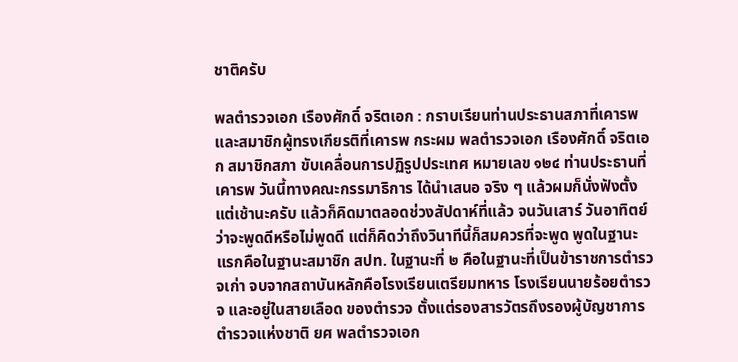ชาติครับ

พลตํารวจเอก เรืองศักดิ์ จริตเอก : กราบเรียนท่านประธานสภาที่เคารพ และสมาชิกผู้ทรงเกียรติที่เคารพ กระผม พลตํารวจเอก เรืองศักดิ์ จริตเอก สมาชิกสภา ขับเคลื่อนการปฏิรูปประเทศ หมายเลข ๑๒๔ ท่านประธานที่เคารพ วันนี้ทางคณะกรรมาธิการ ได้นําเสนอ จริง ๆ แล้วผมก็นั่งฟังตั้งแต่เช้านะครับ แล้วก็คิดมาตลอดช่วงสัปดาห์ที่แล้ว จนวันเสาร์ วันอาทิตย์ ว่าจะพูดดีหรือไม่พูดดี แต่ก็คิดว่าถึงวินาทีนี้ก็สมควรที่จะพูด พูดในฐานะแรกคือในฐานะสมาชิก สปท. ในฐานะที่ ๒ คือในฐานะที่เป็นข้าราชการตํารวจเก่า จบจากสถาบันหลักคือโรงเรียนเตรียมทหาร โรงเรียนนายร้อยตํารวจ และอยู่ในสายเลือด ของตํารวจ ตั้งแต่รองสารวัตรถึงรองผู้บัญชาการตํารวจแห่งชาติ ยศ พลตํารวจเอก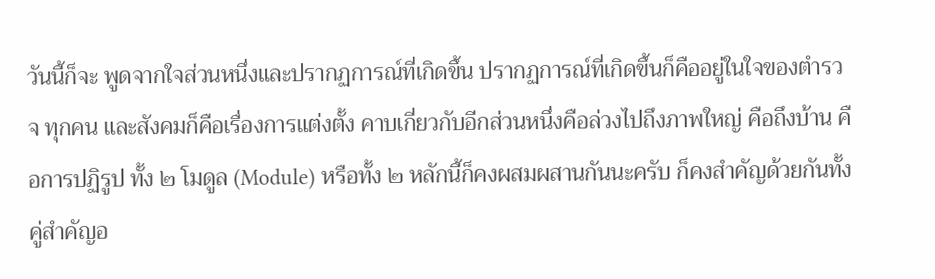วันนี้ก็จะ พูดจากใจส่วนหนึ่งและปรากฏการณ์ที่เกิดขึ้น ปรากฏการณ์ที่เกิดขึ้นก็คืออยู่ในใจของตํารวจ ทุกคน และสังคมก็คือเรื่องการแต่งตั้ง คาบเกี่ยวกับอีกส่วนหนึ่งคือล่วงไปถึงภาพใหญ่ คือถึงบ้าน คือการปฏิรูป ทั้ง ๒ โมดูล (Module) หรือทั้ง ๒ หลักนี้ก็คงผสมผสานกันนะครับ ก็คงสําคัญด้วยกันทั้งคู่สําคัญอ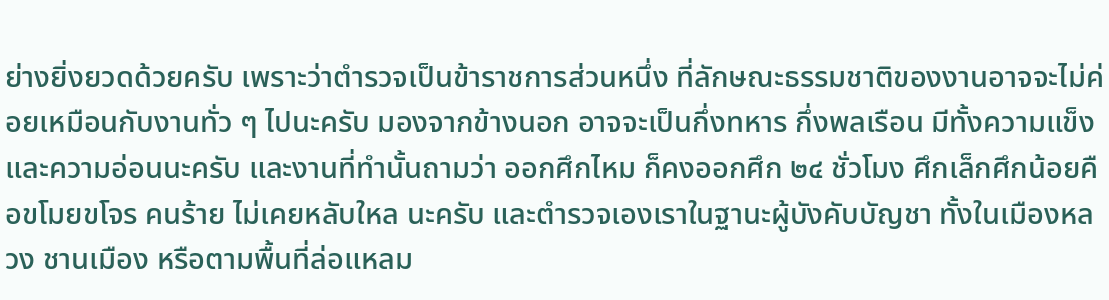ย่างยิ่งยวดด้วยครับ เพราะว่าตํารวจเป็นข้าราชการส่วนหนึ่ง ที่ลักษณะธรรมชาติของงานอาจจะไม่ค่อยเหมือนกับงานทั่ว ๆ ไปนะครับ มองจากข้างนอก อาจจะเป็นกึ่งทหาร กึ่งพลเรือน มีทั้งความแข็งและความอ่อนนะครับ และงานที่ทํานั้นถามว่า ออกศึกไหม ก็คงออกศึก ๒๔ ชั่วโมง ศึกเล็กศึกน้อยคือขโมยขโจร คนร้าย ไม่เคยหลับใหล นะครับ และตํารวจเองเราในฐานะผู้บังคับบัญชา ทั้งในเมืองหลวง ชานเมือง หรือตามพื้นที่ล่อแหลม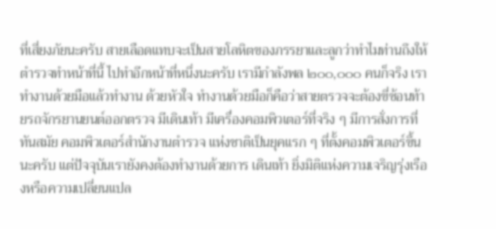ที่เสี่ยงภัยนะครับ สายเลือดแทบจะเป็นสายโลหิตของภรรยาและลูกว่าทําไมท่านถึงให้ตํารวจทําหน้าที่นี้ ไปทําอีกหน้าที่หนึ่งนะครับ เรามีกําลังพล ๒๐๐,๐๐๐ คนก็จริง เราทํางานด้วยมือแล้วทํางาน ด้วยหัวใจ ทํางานด้วยมือก็คือว่าสายตรวจจะต้องขี่ซ้อนท้ายรถจักรยานยนต์ออกตรวจ มีเดินเท้า มีเครื่องคอมพิวเตอร์ที่จริง ๆ มีการสั่งการที่ทันสมัย คอมพิวเตอร์สํานักงานตํารวจ แห่งชาติเป็นยุคแรก ๆ ที่ตั้งคอมพิวเตอร์ขึ้นนะครับ แต่ปัจจุบันเรายังคงต้องทํางานด้วยการ เดินเท้า ยิ่งมิติแห่งความเจริญรุ่งเรืองหรือความเปลี่ยนแปล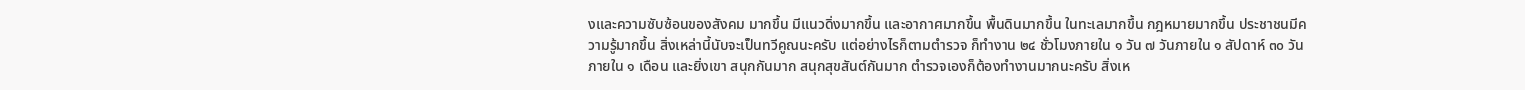งและความซับซ้อนของสังคม มากขึ้น มีแนวดิ่งมากขึ้น และอากาศมากขึ้น พื้นดินมากขึ้น ในทะเลมากขึ้น กฎหมายมากขึ้น ประชาชนมีความรู้มากขึ้น สิ่งเหล่านี้นับจะเป็นทวีคูณนะครับ แต่อย่างไรก็ตามตํารวจ ก็ทํางาน ๒๔ ชั่วโมงภายใน ๑ วัน ๗ วันภายใน ๑ สัปดาห์ ๓๐ วันภายใน ๑ เดือน และยิ่งเขา สนุกกันมาก สนุกสุขสันต์กันมาก ตํารวจเองก็ต้องทํางานมากนะครับ สิ่งเห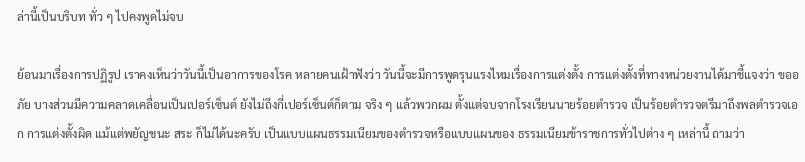ล่านี้เป็นบริบท ทั่ว ๆ ไปคงพูดไม่จบ

ย้อนมาเรื่องการปฏิรูป เราคงเห็นว่าวันนี้เป็นอาการของโรค หลายคนเฝ้าฟังว่า วันนี้จะมีการพูดรุนแรงไหมเรื่องการแต่งตั้ง การแต่งตั้งที่ทางหน่วยงานได้มาชี้แจงว่า ขออภัย บางส่วนมีความคลาดเคลื่อนเป็นเปอร์เซ็นต์ ยังไม่ถึงกี่เปอร์เซ็นต์ก็ตาม จริง ๆ แล้วพวกผม ตั้งแต่จบจากโรงเรียนนายร้อยตํารวจ เป็นร้อยตํารวจตรีมาถึงพลตํารวจเอก การแต่งตั้งผิด แม้แต่พยัญชนะ สระ ก็ไม่ได้นะครับ เป็นแบบแผนธรรมเนียมของตํารวจหรือแบบแผนของ ธรรมเนียมข้าราชการทั่วไปต่าง ๆ เหล่านี้ ถามว่า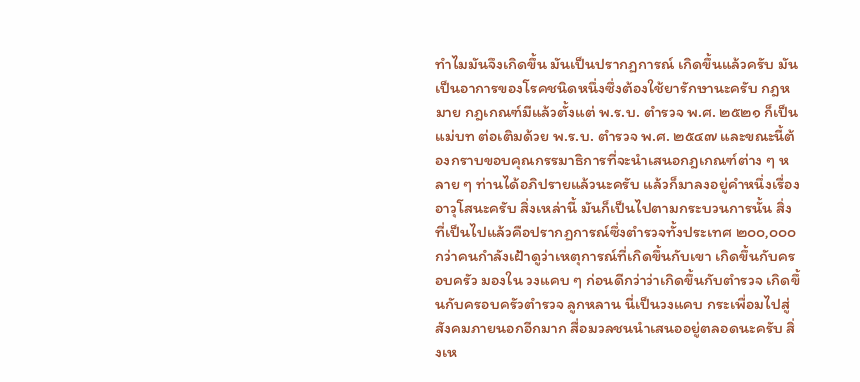ทําไมมันจึงเกิดขึ้น มันเป็นปรากฏการณ์ เกิดขึ้นแล้วครับ มันเป็นอาการของโรคชนิดหนึ่งซึ่งต้องใช้ยารักษานะครับ กฎหมาย กฎเกณฑ์มีแล้วตั้งแต่ พ.ร.บ. ตํารวจ พ.ศ. ๒๕๒๑ ก็เป็นแม่บท ต่อเติมด้วย พ.ร.บ. ตํารวจ พ.ศ. ๒๕๔๗ และขณะนี้ต้องกราบขอบคุณกรรมาธิการที่จะนําเสนอกฎเกณฑ์ต่าง ๆ หลาย ๆ ท่านได้อภิปรายแล้วนะครับ แล้วก็มาลงอยู่คําหนึ่งเรื่องอาวุโสนะครับ สิ่งเหล่านี้ มันก็เป็นไปตามกระบวนการนั้น สิ่งที่เป็นไปแล้วคือปรากฏการณ์ซึ่งตํารวจทั้งประเทศ ๒๐๐,๐๐๐ กว่าคนกําลังเฝ้าดูว่าเหตุการณ์ที่เกิดขึ้นกับเขา เกิดขึ้นกับครอบครัว มองใน วงแคบ ๆ ก่อนดีกว่าว่าเกิดขึ้นกับตํารวจ เกิดขึ้นกับครอบครัวตํารวจ ลูกหลาน นี่เป็นวงแคบ กระเพื่อมไปสู่สังคมภายนอกอีกมาก สื่อมวลชนนําเสนออยู่ตลอดนะครับ สิ่งเห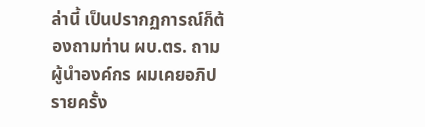ล่านี้ เป็นปรากฏการณ์ก็ต้องถามท่าน ผบ.ตร. ถามผู้นําองค์กร ผมเคยอภิปรายครั้ง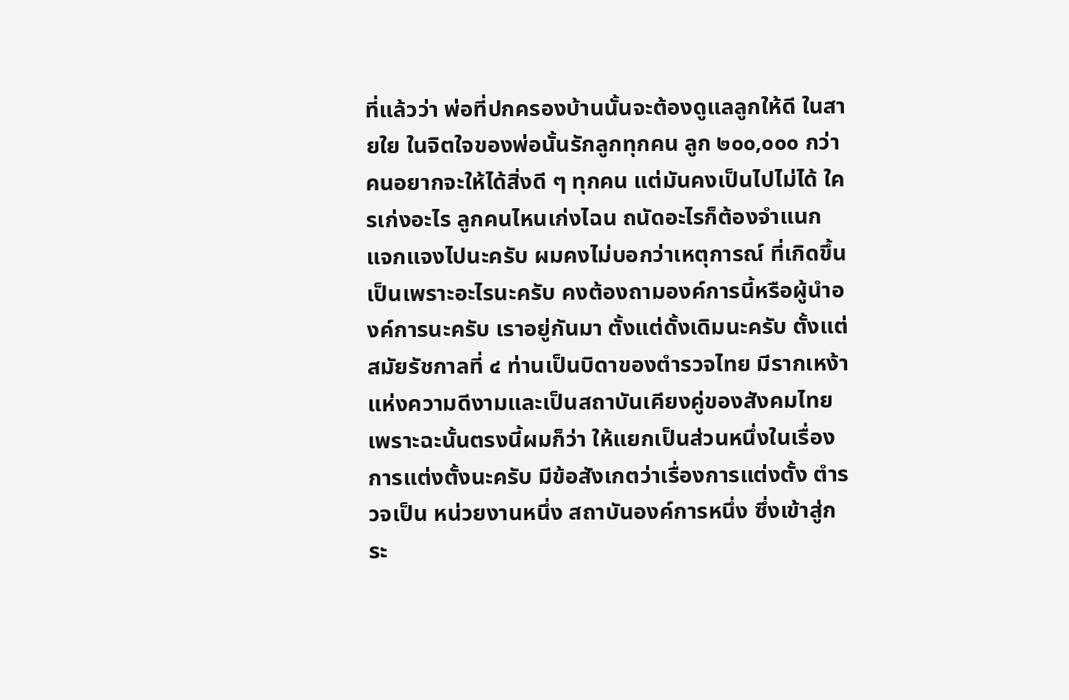ที่แล้วว่า พ่อที่ปกครองบ้านนั้นจะต้องดูแลลูกให้ดี ในสายใย ในจิตใจของพ่อนั้นรักลูกทุกคน ลูก ๒๐๐,๐๐๐ กว่าคนอยากจะให้ได้สิ่งดี ๆ ทุกคน แต่มันคงเป็นไปไม่ได้ ใครเก่งอะไร ลูกคนไหนเก่งไฉน ถนัดอะไรก็ต้องจําแนกแจกแจงไปนะครับ ผมคงไม่บอกว่าเหตุการณ์ ที่เกิดขึ้นเป็นเพราะอะไรนะครับ คงต้องถามองค์การนี้หรือผู้นําองค์การนะครับ เราอยู่กันมา ตั้งแต่ดั้งเดิมนะครับ ตั้งแต่สมัยรัชกาลที่ ๔ ท่านเป็นบิดาของตํารวจไทย มีรากเหง้า แห่งความดีงามและเป็นสถาบันเคียงคู่ของสังคมไทย เพราะฉะนั้นตรงนี้ผมก็ว่า ให้แยกเป็นส่วนหนึ่งในเรื่องการแต่งตั้งนะครับ มีข้อสังเกตว่าเรื่องการแต่งตั้ง ตํารวจเป็น หน่วยงานหนึ่ง สถาบันองค์การหนึ่ง ซึ่งเข้าสู่กระ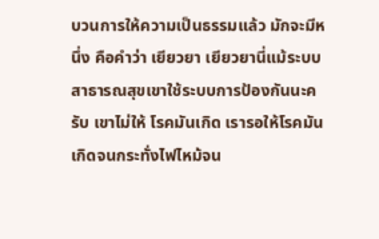บวนการให้ความเป็นธรรมแล้ว มักจะมีหนึ่ง คือคําว่า เยียวยา เยียวยานี่แม้ระบบสาธารณสุขเขาใช้ระบบการป้องกันนะครับ เขาไม่ให้ โรคมันเกิด เรารอให้โรคมันเกิดจนกระทั่งไฟไหม้จน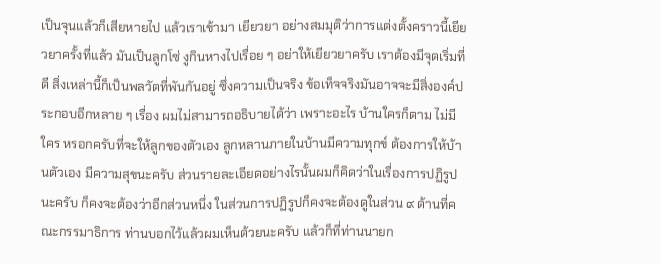เป็นจุนแล้วก็เสียหายไป แล้วเราเข้ามา เยียวยา อย่างสมมุติว่าการแต่งตั้งคราวนี้เยียวยาครั้งที่แล้ว มันเป็นลูกโซ่ งูกินหางไปเรื่อย ๆ อย่าให้เยียวยาครับ เราต้องมีจุดเริ่มที่ดี สิ่งเหล่านี้ก็เป็นพลวัตที่พันกันอยู่ ซึ่งความเป็นจริง ข้อเท็จจริงมันอาจจะมีสิ่งองค์ประกอบอีกหลาย ๆ เรื่อง ผมไม่สามารถอธิบายได้ว่า เพราะอะไร บ้านใครก็ตาม ไม่มีใคร หรอกครับที่จะให้ลูกของตัวเอง ลูกหลานภายในบ้านมีความทุกข์ ต้องการให้บ้านตัวเอง มีความสุขนะครับ ส่วนรายละเอียดอย่างไรนั้นผมก็คิดว่าในเรื่องการปฏิรูปนะครับ ก็คงจะต้องว่าอีกส่วนหนึ่ง ในส่วนการปฏิรูปก็คงจะต้องดูในส่วน ๙ ด้านที่คณะกรรมาธิการ ท่านบอกไว้แล้วผมเห็นด้วยนะครับ แล้วก็ที่ท่านนายก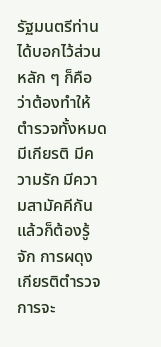รัฐมนตรีท่านได้บอกไว้ส่วนหลัก ๆ ก็คือว่าต้องทําให้ตํารวจทั้งหมดมีเกียรติ มีความรัก มีความสามัคคีกัน แล้วก็ต้องรู้จัก การผดุงเกียรติตํารวจ การจะ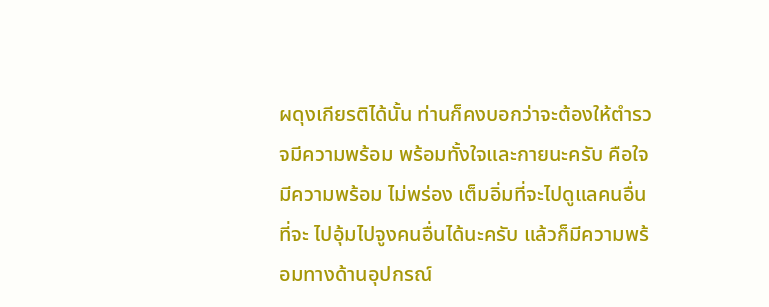ผดุงเกียรติได้นั้น ท่านก็คงบอกว่าจะต้องให้ตํารวจมีความพร้อม พร้อมทั้งใจและกายนะครับ คือใจมีความพร้อม ไม่พร่อง เต็มอิ่มที่จะไปดูแลคนอื่น ที่จะ ไปอุ้มไปจูงคนอื่นได้นะครับ แล้วก็มีความพร้อมทางด้านอุปกรณ์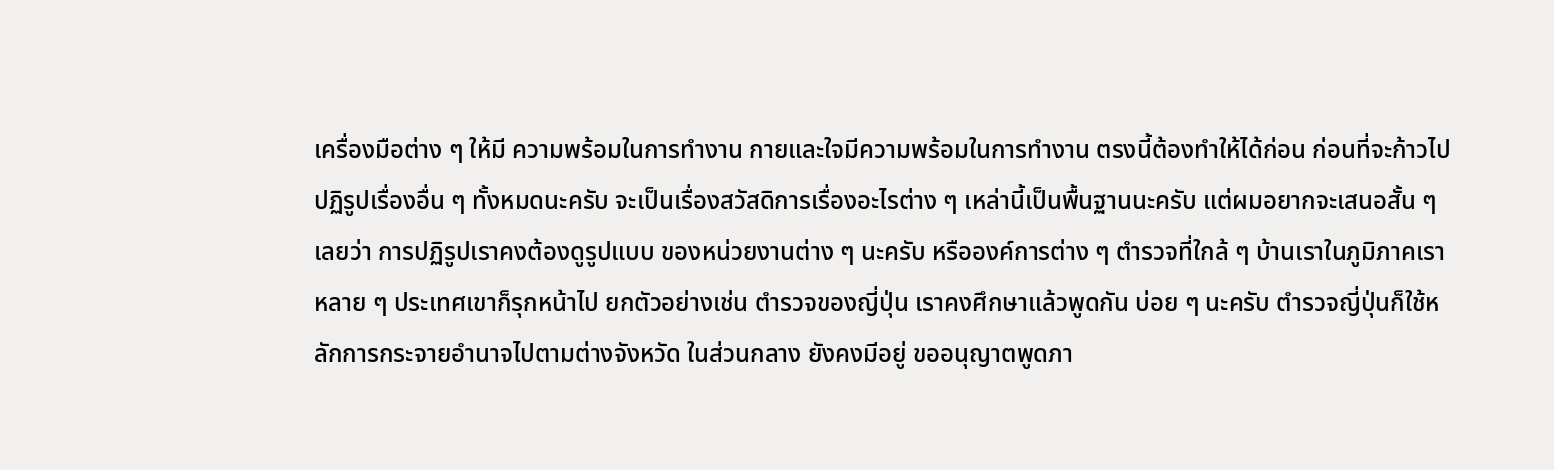เครื่องมือต่าง ๆ ให้มี ความพร้อมในการทํางาน กายและใจมีความพร้อมในการทํางาน ตรงนี้ต้องทําให้ได้ก่อน ก่อนที่จะก้าวไปปฏิรูปเรื่องอื่น ๆ ทั้งหมดนะครับ จะเป็นเรื่องสวัสดิการเรื่องอะไรต่าง ๆ เหล่านี้เป็นพื้นฐานนะครับ แต่ผมอยากจะเสนอสั้น ๆ เลยว่า การปฏิรูปเราคงต้องดูรูปแบบ ของหน่วยงานต่าง ๆ นะครับ หรือองค์การต่าง ๆ ตํารวจที่ใกล้ ๆ บ้านเราในภูมิภาคเรา หลาย ๆ ประเทศเขาก็รุกหน้าไป ยกตัวอย่างเช่น ตํารวจของญี่ปุ่น เราคงศึกษาแล้วพูดกัน บ่อย ๆ นะครับ ตํารวจญี่ปุ่นก็ใช้หลักการกระจายอํานาจไปตามต่างจังหวัด ในส่วนกลาง ยังคงมีอยู่ ขออนุญาตพูดภา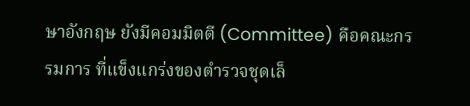ษาอังกฤษ ยังมีคอมมิตตี (Committee) คือคณะกรรมการ ที่แข็งแกร่งของตํารวจชุดเล็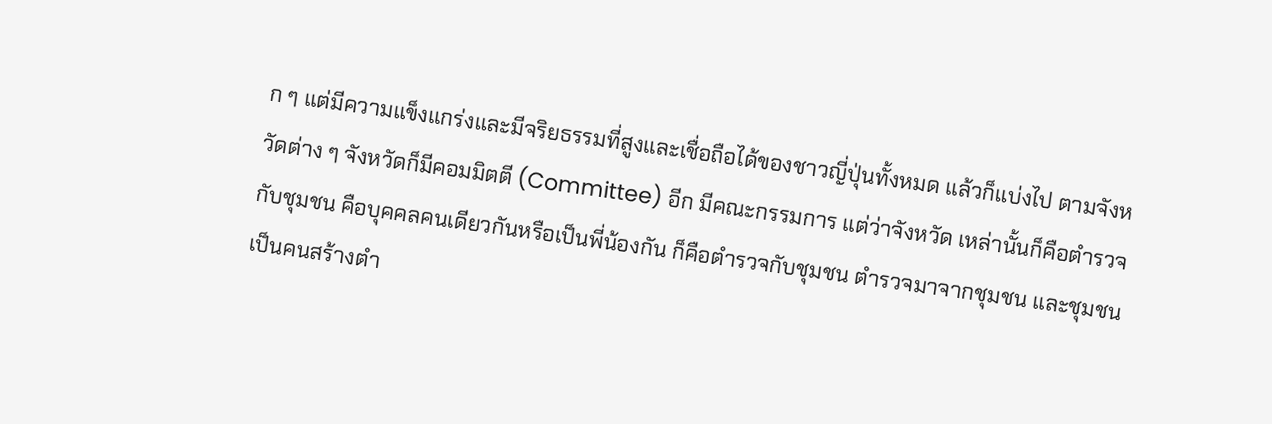ก ๆ แต่มีความแข็งแกร่งและมีจริยธรรมที่สูงและเชื่อถือได้ของชาวญี่ปุ่นทั้งหมด แล้วก็แบ่งไป ตามจังหวัดต่าง ๆ จังหวัดก็มีคอมมิตตี (Committee) อีก มีคณะกรรมการ แต่ว่าจังหวัด เหล่านั้นก็คือตํารวจกับชุมชน คือบุคคลคนเดียวกันหรือเป็นพี่น้องกัน ก็คือตํารวจกับชุมชน ตํารวจมาจากชุมชน และชุมชนเป็นคนสร้างตํา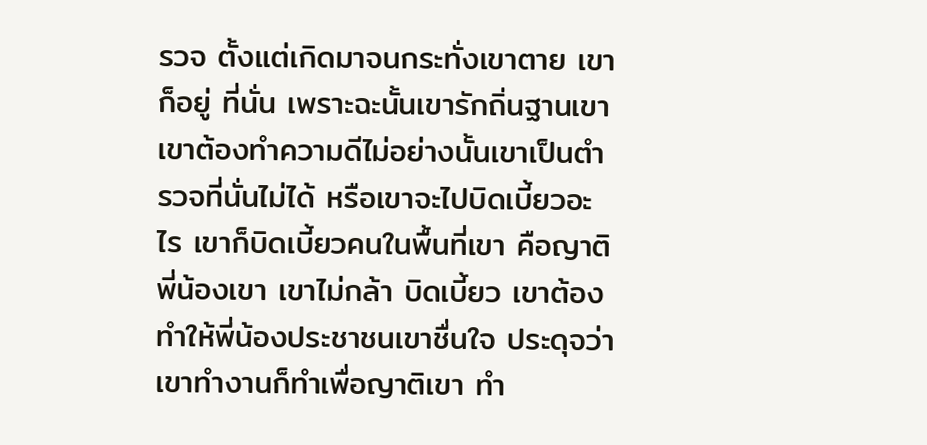รวจ ตั้งแต่เกิดมาจนกระทั่งเขาตาย เขาก็อยู่ ที่นั่น เพราะฉะนั้นเขารักถิ่นฐานเขา เขาต้องทําความดีไม่อย่างนั้นเขาเป็นตํารวจที่นั่นไม่ได้ หรือเขาจะไปบิดเบี้ยวอะไร เขาก็บิดเบี้ยวคนในพื้นที่เขา คือญาติพี่น้องเขา เขาไม่กล้า บิดเบี้ยว เขาต้องทําให้พี่น้องประชาชนเขาชื่นใจ ประดุจว่าเขาทํางานก็ทําเพื่อญาติเขา ทํา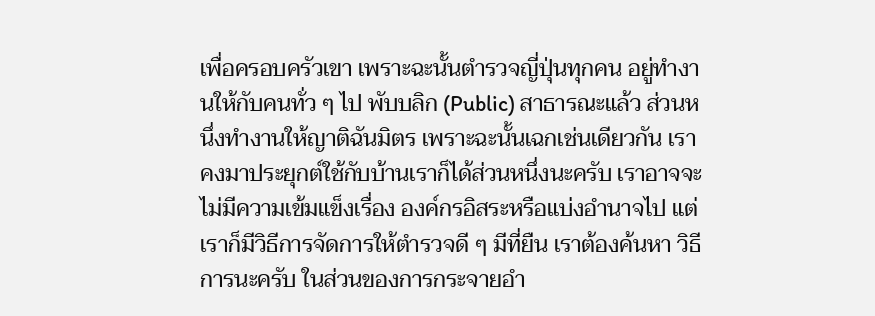เพื่อครอบครัวเขา เพราะฉะนั้นตํารวจญี่ปุ่นทุกคน อยู่ทํางานให้กับคนทั่ว ๆ ไป พับบลิก (Public) สาธารณะแล้ว ส่วนหนึ่งทํางานให้ญาติฉันมิตร เพราะฉะนั้นเฉกเช่นเดียวกัน เราคงมาประยุกต์ใช้กับบ้านเราก็ได้ส่วนหนึ่งนะครับ เราอาจจะไม่มีความเข้มแข็งเรื่อง องค์กรอิสระหรือแบ่งอํานาจไป แต่เราก็มีวิธีการจัดการให้ตํารวจดี ๆ มีที่ยืน เราต้องค้นหา วิธีการนะครับ ในส่วนของการกระจายอํา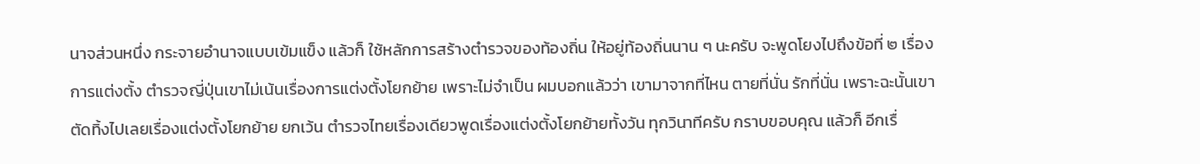นาจส่วนหนึ่ง กระจายอํานาจแบบเข้มแข็ง แล้วก็ ใช้หลักการสร้างตํารวจของท้องถิ่น ให้อยู่ท้องถิ่นนาน ๆ นะครับ จะพูดโยงไปถึงข้อที่ ๒ เรื่องการแต่งตั้ง ตํารวจญี่ปุ่นเขาไม่เน้นเรื่องการแต่งตั้งโยกย้าย เพราะไม่จําเป็น ผมบอกแล้วว่า เขามาจากที่ไหน ตายที่นั่น รักที่นั่น เพราะฉะนั้นเขาตัดทิ้งไปเลยเรื่องแต่งตั้งโยกย้าย ยกเว้น ตํารวจไทยเรื่องเดียวพูดเรื่องแต่งตั้งโยกย้ายทั้งวัน ทุกวินาทีครับ กราบขอบคุณ แล้วก็ อีกเรื่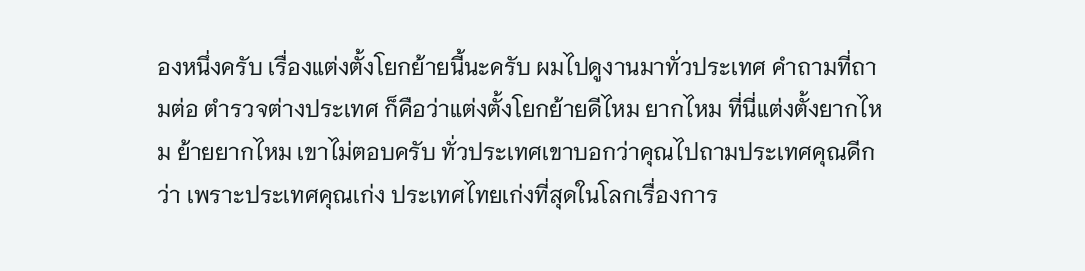องหนึ่งครับ เรื่องแต่งตั้งโยกย้ายนี้นะครับ ผมไปดูงานมาทั่วประเทศ คําถามที่ถามต่อ ตํารวจต่างประเทศ ก็คือว่าแต่งตั้งโยกย้ายดีไหม ยากไหม ที่นี่แต่งตั้งยากไหม ย้ายยากไหม เขาไม่ตอบครับ ทั่วประเทศเขาบอกว่าคุณไปถามประเทศคุณดีกว่า เพราะประเทศคุณเก่ง ประเทศไทยเก่งที่สุดในโลกเรื่องการ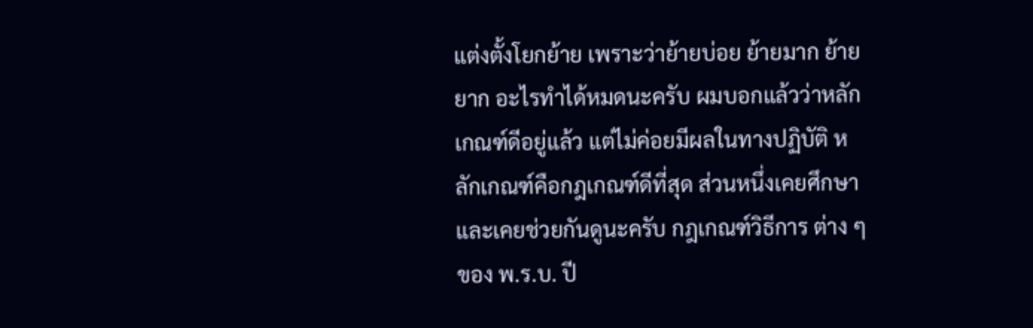แต่งตั้งโยกย้าย เพราะว่าย้ายบ่อย ย้ายมาก ย้ายยาก อะไรทําได้หมดนะครับ ผมบอกแล้วว่าหลักเกณฑ์ดีอยู่แล้ว แต่ไม่ค่อยมีผลในทางปฏิบัติ หลักเกณฑ์คือกฎเกณฑ์ดีที่สุด ส่วนหนึ่งเคยศึกษาและเคยช่วยกันดูนะครับ กฎเกณฑ์วิธีการ ต่าง ๆ ของ พ.ร.บ. ปี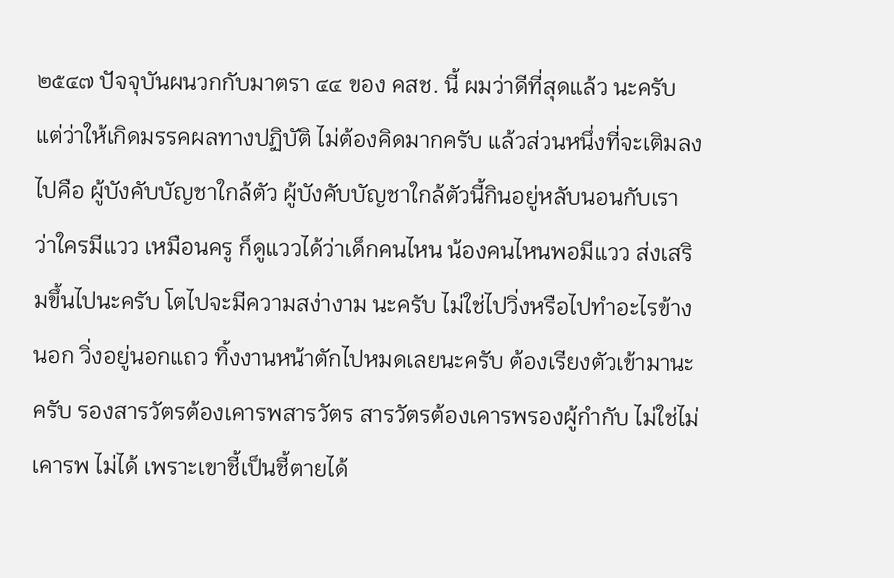๒๕๔๗ ปัจจุบันผนวกกับมาตรา ๔๔ ของ คสช. นี้ ผมว่าดีที่สุดแล้ว นะครับ แต่ว่าให้เกิดมรรคผลทางปฏิบัติ ไม่ต้องคิดมากครับ แล้วส่วนหนึ่งที่จะเติมลงไปคือ ผู้บังคับบัญชาใกล้ตัว ผู้บังคับบัญชาใกล้ตัวนี้กินอยู่หลับนอนกับเรา ว่าใครมีแวว เหมือนครู ก็ดูแววได้ว่าเด็กคนไหน น้องคนไหนพอมีแวว ส่งเสริมขึ้นไปนะครับ โตไปจะมีความสง่างาม นะครับ ไม่ใช่ไปวิ่งหรือไปทําอะไรข้างนอก วิ่งอยู่นอกแถว ทิ้งงานหน้าตักไปหมดเลยนะครับ ต้องเรียงตัวเข้ามานะครับ รองสารวัตรต้องเคารพสารวัตร สารวัตรต้องเคารพรองผู้กํากับ ไม่ใช่ไม่เคารพ ไม่ได้ เพราะเขาชี้เป็นชี้ตายได้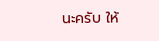นะครับ ให้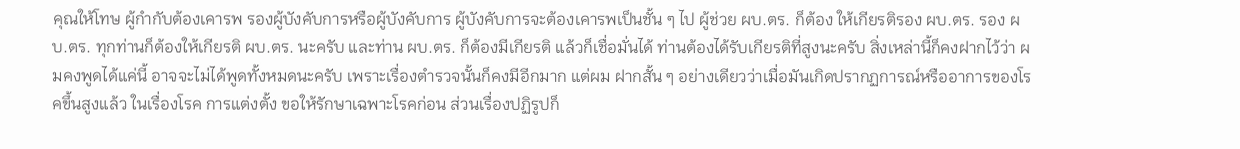คุณให้โทษ ผู้กํากับต้องเคารพ รองผู้บังคับการหรือผู้บังคับการ ผู้บังคับการจะต้องเคารพเป็นชั้น ๆ ไป ผู้ช่วย ผบ.ตร. ก็ต้อง ให้เกียรติรอง ผบ.ตร. รอง ผบ.ตร. ทุกท่านก็ต้องให้เกียรติ ผบ.ตร. นะครับ และท่าน ผบ.ตร. ก็ต้องมีเกียรติ แล้วก็เชื่อมั่นได้ ท่านต้องได้รับเกียรติที่สูงนะครับ สิ่งเหล่านี้ก็คงฝากไว้ว่า ผมคงพูดได้แค่นี้ อาจจะไม่ได้พูดทั้งหมดนะครับ เพราะเรื่องตํารวจนั้นก็คงมีอีกมาก แต่ผม ฝากสั้น ๆ อย่างเดียวว่าเมื่อมันเกิดปรากฏการณ์หรืออาการของโรคขึ้นสูงแล้ว ในเรื่องโรค การแต่งตั้ง ขอให้รักษาเฉพาะโรคก่อน ส่วนเรื่องปฏิรูปก็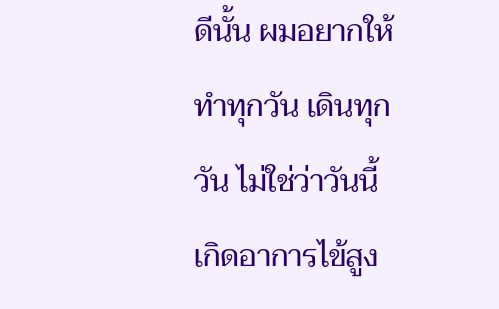ดีนั้น ผมอยากให้ทําทุกวัน เดินทุกวัน ไม่ใช่ว่าวันนี้เกิดอาการไข้สูง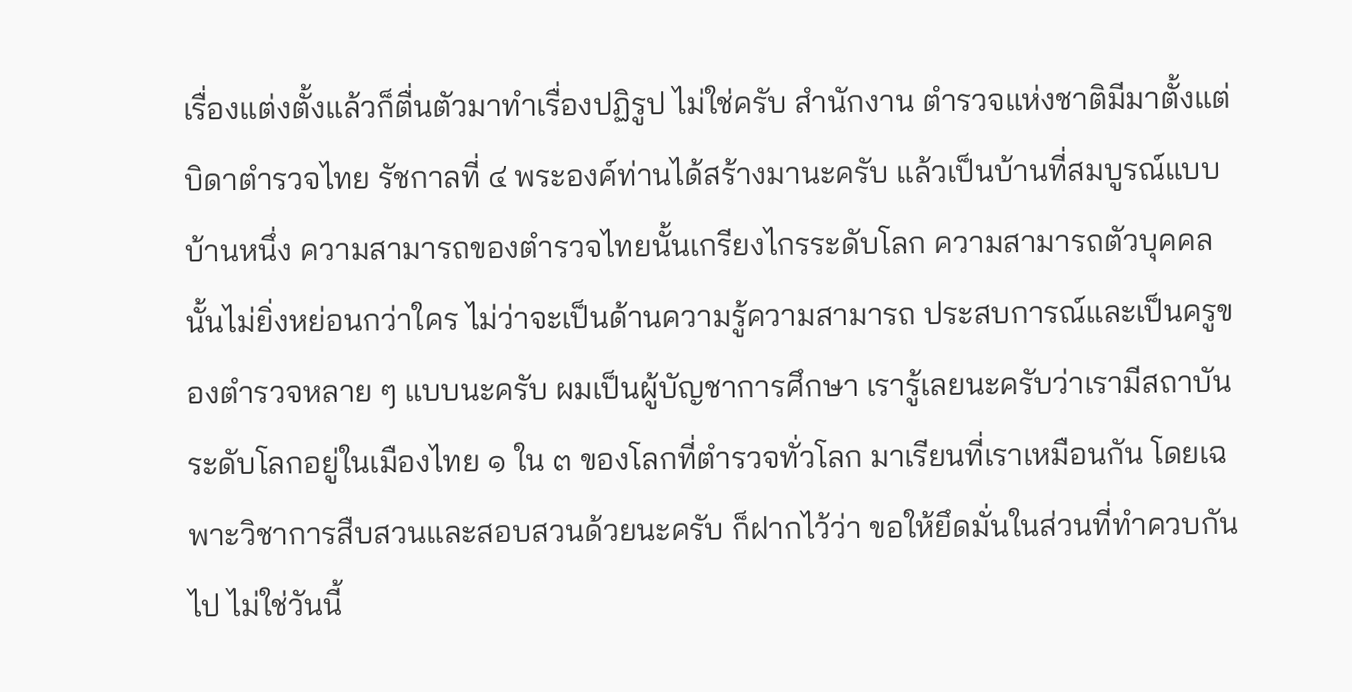เรื่องแต่งตั้งแล้วก็ตื่นตัวมาทําเรื่องปฏิรูป ไม่ใช่ครับ สํานักงาน ตํารวจแห่งชาติมีมาตั้งแต่บิดาตํารวจไทย รัชกาลที่ ๔ พระองค์ท่านได้สร้างมานะครับ แล้วเป็นบ้านที่สมบูรณ์แบบบ้านหนึ่ง ความสามารถของตํารวจไทยนั้นเกรียงไกรระดับโลก ความสามารถตัวบุคคลนั้นไม่ยิ่งหย่อนกว่าใคร ไม่ว่าจะเป็นด้านความรู้ความสามารถ ประสบการณ์และเป็นครูของตํารวจหลาย ๆ แบบนะครับ ผมเป็นผู้บัญชาการศึกษา เรารู้เลยนะครับว่าเรามีสถาบันระดับโลกอยู่ในเมืองไทย ๑ ใน ๓ ของโลกที่ตํารวจทั่วโลก มาเรียนที่เราเหมือนกัน โดยเฉพาะวิชาการสืบสวนและสอบสวนด้วยนะครับ ก็ฝากไว้ว่า ขอให้ยึดมั่นในส่วนที่ทําควบกันไป ไม่ใช่วันนี้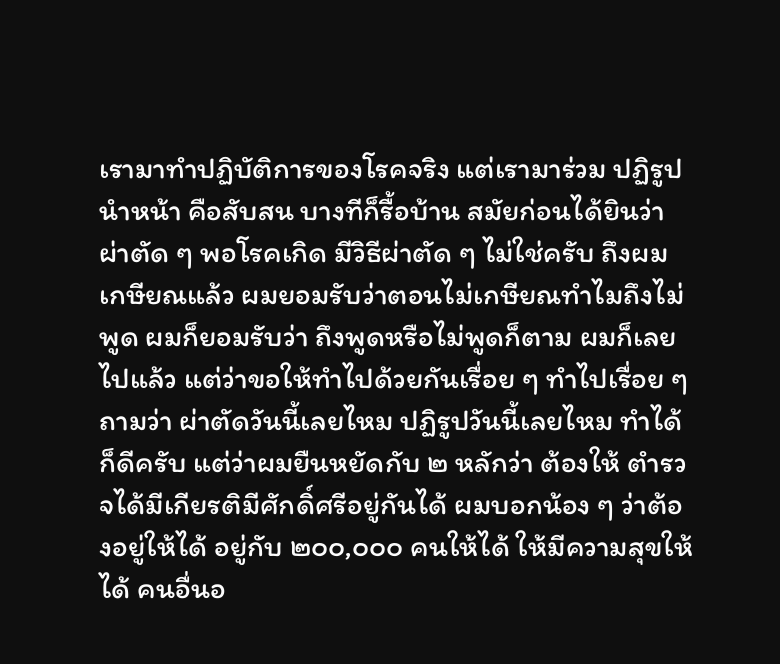เรามาทําปฏิบัติการของโรคจริง แต่เรามาร่วม ปฏิรูปนําหน้า คือสับสน บางทีก็รื้อบ้าน สมัยก่อนได้ยินว่าผ่าตัด ๆ พอโรคเกิด มีวิธีผ่าตัด ๆ ไม่ใช่ครับ ถึงผมเกษียณแล้ว ผมยอมรับว่าตอนไม่เกษียณทําไมถึงไม่พูด ผมก็ยอมรับว่า ถึงพูดหรือไม่พูดก็ตาม ผมก็เลยไปแล้ว แต่ว่าขอให้ทําไปด้วยกันเรื่อย ๆ ทําไปเรื่อย ๆ ถามว่า ผ่าตัดวันนี้เลยไหม ปฏิรูปวันนี้เลยไหม ทําได้ก็ดีครับ แต่ว่าผมยืนหยัดกับ ๒ หลักว่า ต้องให้ ตํารวจได้มีเกียรติมีศักดิ์ศรีอยู่กันได้ ผมบอกน้อง ๆ ว่าต้องอยู่ให้ได้ อยู่กับ ๒๐๐,๐๐๐ คนให้ได้ ให้มีความสุขให้ได้ คนอื่นอ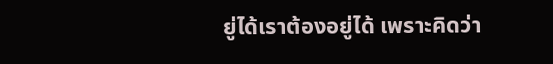ยู่ได้เราต้องอยู่ได้ เพราะคิดว่า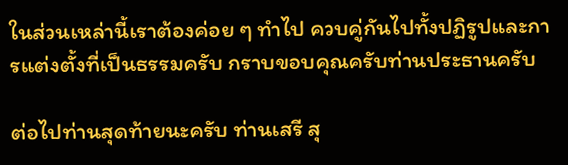ในส่วนเหล่านี้เราต้องค่อย ๆ ทําไป ควบคู่กันไปทั้งปฏิรูปและการแต่งตั้งที่เป็นธรรมครับ กราบขอบคุณครับท่านประธานครับ

ต่อไปท่านสุดท้ายนะครับ ท่านเสรี สุ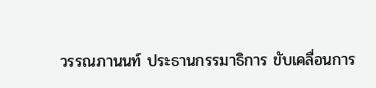วรรณภานนท์ ประธานกรรมาธิการ ขับเคลื่อนการ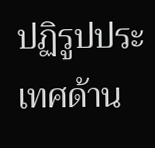ปฏิรูปประเทศด้าน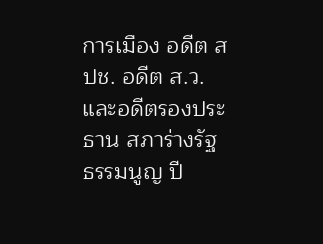การเมือง อดีต สปช. อดีต ส.ว. และอดีตรองประธาน สภาร่างรัฐธรรมนูญ ปี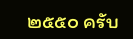๒๕๕๐ ครับ